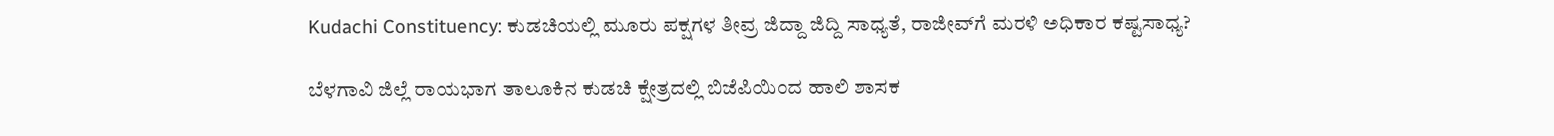Kudachi Constituency: ಕುಡಚಿಯಲ್ಲಿ ಮೂರು ಪಕ್ಷಗಳ ತೀವ್ರ ಜಿದ್ದಾ ಜಿದ್ದಿ ಸಾಧ್ಯತೆ, ರಾಜೀವ್‌ಗೆ ಮರಳಿ ಅಧಿಕಾರ ಕಷ್ಟಸಾಧ್ಯ?

ಬೆಳಗಾವಿ ಜಿಲ್ಲೆ ರಾಯಭಾಗ ತಾಲೂಕಿನ ಕುಡಚಿ ಕ್ಷೇತ್ರದಲ್ಲಿ ಬಿಜೆಪಿಯಿಂದ ಹಾಲಿ ಶಾಸಕ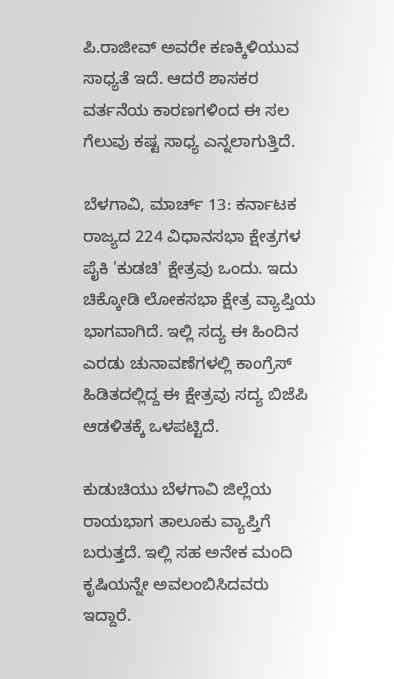ಪಿ.ರಾಜೀವ್ ಅವರೇ ಕಣಕ್ಕಿಳಿಯುವ ಸಾಧ್ಯತೆ ಇದೆ. ಆದರೆ ಶಾಸಕರ ವರ್ತನೆಯ ಕಾರಣಗಳಿಂದ ಈ ಸಲ ಗೆಲುವು ಕಷ್ಟ ಸಾಧ್ಯ ಎನ್ನಲಾಗುತ್ತಿದೆ.

ಬೆಳಗಾವಿ, ಮಾರ್ಚ್ 13: ಕರ್ನಾಟಕ ರಾಜ್ಯದ 224 ವಿಧಾನಸಭಾ ಕ್ಷೇತ್ರಗಳ ಪೈಕಿ 'ಕುಡಚಿ' ಕ್ಷೇತ್ರವು ಒಂದು. ಇದು ಚಿಕ್ಕೋಡಿ ಲೋಕಸಭಾ ಕ್ಷೇತ್ರ ವ್ಯಾಪ್ತಿಯ ಭಾಗವಾಗಿದೆ. ಇಲ್ಲಿ ಸದ್ಯ ಈ ಹಿಂದಿನ ಎರಡು ಚುನಾವಣೆಗಳಲ್ಲಿ ಕಾಂಗ್ರೆಸ್‌ ಹಿಡಿತದಲ್ಲಿದ್ದ ಈ ಕ್ಷೇತ್ರವು ಸದ್ಯ ಬಿಜೆಪಿ ಆಡಳಿತಕ್ಕೆ ಒಳಪಟ್ಟಿದೆ.

ಕುಡುಚಿಯು ಬೆಳಗಾವಿ ಜಿಲ್ಲೆಯ ರಾಯಭಾಗ ತಾಲೂಕು ವ್ಯಾಪ್ತಿಗೆ ಬರುತ್ತದೆ. ಇಲ್ಲಿ ಸಹ ಅನೇಕ ಮಂದಿ ಕೃಷಿಯನ್ನೇ ಅವಲಂಬಿಸಿದವರು ಇದ್ದಾರೆ.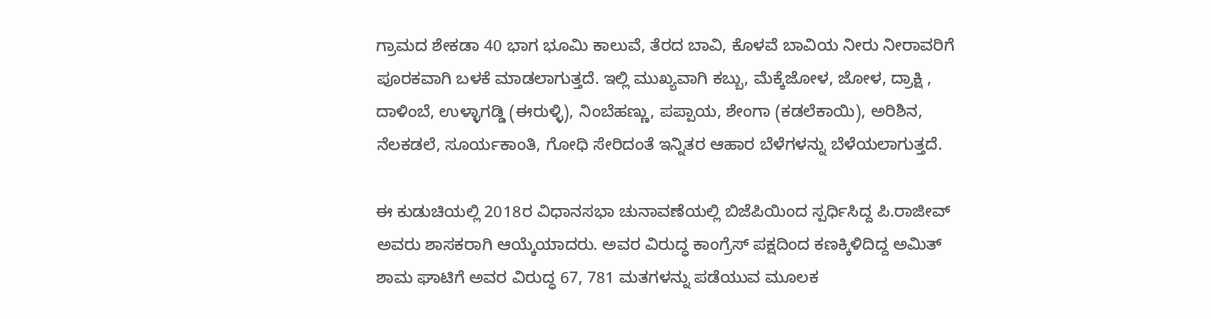ಗ್ರಾಮದ ಶೇಕಡಾ 40 ಭಾಗ ಭೂಮಿ ಕಾಲುವೆ, ತೆರದ ಬಾವಿ, ಕೊಳವೆ ಬಾವಿಯ ನೀರು ನೀರಾವರಿಗೆ ಪೂರಕವಾಗಿ ಬಳಕೆ ಮಾಡಲಾಗುತ್ತದೆ. ಇಲ್ಲಿ ಮುಖ್ಯವಾಗಿ ಕಬ್ಬು, ಮೆಕ್ಕೆಜೋಳ, ಜೋಳ, ದ್ರಾಕ್ಷಿ , ದಾಳಿಂಬೆ, ಉಳ್ಳಾಗಡ್ಡಿ (ಈರುಳ್ಳಿ), ನಿಂಬೆಹಣ್ಣು, ಪಪ್ಪಾಯ, ಶೇಂಗಾ (ಕಡಲೆಕಾಯಿ), ಅರಿಶಿನ, ನೆಲಕಡಲೆ, ಸೂರ್ಯಕಾಂತಿ, ಗೋಧಿ ಸೇರಿದಂತೆ ಇನ್ನಿತರ ಆಹಾರ ಬೆಳೆಗಳನ್ನು ಬೆಳೆಯಲಾಗುತ್ತದೆ.

ಈ ಕುಡುಚಿಯಲ್ಲಿ 2018ರ ವಿಧಾನಸಭಾ ಚುನಾವಣೆಯಲ್ಲಿ ಬಿಜೆಪಿಯಿಂದ ಸ್ಪರ್ಧಿಸಿದ್ದ ಪಿ.ರಾಜೀವ್ ಅವರು ಶಾಸಕರಾಗಿ ಆಯ್ಕೆಯಾದರು. ಅವರ ವಿರುದ್ಧ ಕಾಂಗ್ರೆಸ್‌ ಪಕ್ಷದಿಂದ ಕಣಕ್ಕಿಳಿದಿದ್ದ ಅಮಿತ್ ಶಾಮ ಘಾಟಿಗೆ ಅವರ ವಿರುದ್ಧ 67, 781 ಮತಗಳನ್ನು ಪಡೆಯುವ ಮೂಲಕ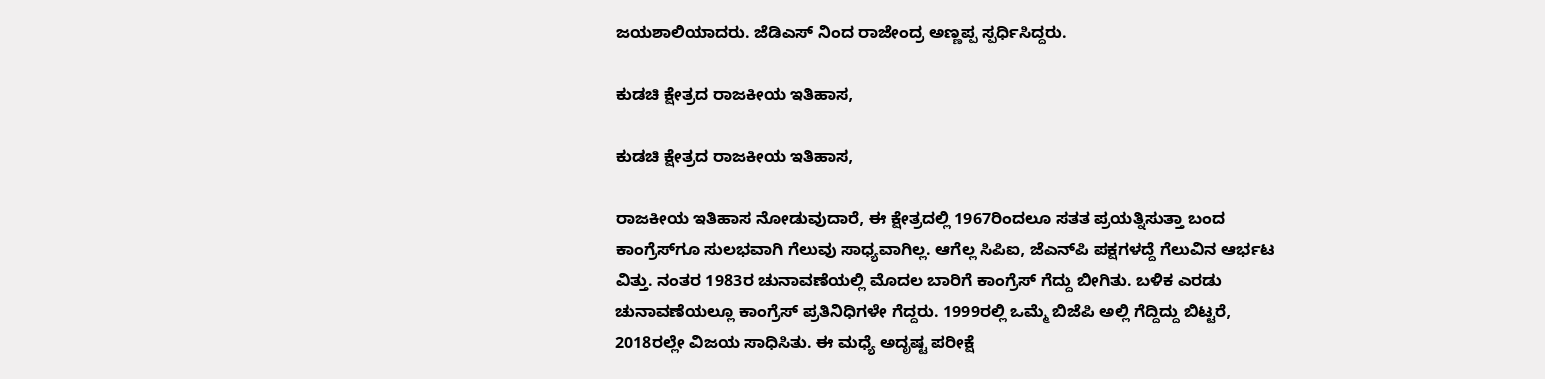ಜಯಶಾಲಿಯಾದರು. ಜೆಡಿಎಸ್ ನಿಂದ ರಾಜೇಂದ್ರ ಅಣ್ಣಪ್ಪ ಸ್ಪರ್ಧಿಸಿದ್ದರು.

ಕುಡಚಿ ಕ್ಷೇತ್ರದ ರಾಜಕೀಯ ಇತಿಹಾಸ,

ಕುಡಚಿ ಕ್ಷೇತ್ರದ ರಾಜಕೀಯ ಇತಿಹಾಸ,

ರಾಜಕೀಯ ಇತಿಹಾಸ ನೋಡುವುದಾರೆ, ಈ ಕ್ಷೇತ್ರದಲ್ಲಿ 1967ರಿಂದಲೂ ಸತತ ಪ್ರಯತ್ನಿಸುತ್ತಾ ಬಂದ ಕಾಂಗ್ರೆಸ್‌ಗೂ ಸುಲಭವಾಗಿ ಗೆಲುವು ಸಾಧ್ಯವಾಗಿಲ್ಲ. ಆಗೆಲ್ಲ ಸಿಪಿಐ, ಜೆಎನ್‌ಪಿ ಪಕ್ಷಗಳದ್ದೆ ಗೆಲುವಿನ ಆರ್ಭಟ ವಿತ್ತು. ನಂತರ 1983ರ ಚುನಾವಣೆಯಲ್ಲಿ ಮೊದಲ ಬಾರಿಗೆ ಕಾಂಗ್ರೆಸ್‌ ಗೆದ್ದು ಬೀಗಿತು. ಬಳಿಕ ಎರಡು ಚುನಾವಣೆಯಲ್ಲೂ ಕಾಂಗ್ರೆಸ್‌ ಪ್ರತಿನಿಧಿಗಳೇ ಗೆದ್ದರು. 1999ರಲ್ಲಿ ಒಮ್ಮೆ ಬಿಜೆಪಿ ಅಲ್ಲಿ ಗೆದ್ದಿದ್ದು ಬಿಟ್ಟರೆ, 2018ರಲ್ಲೇ ವಿಜಯ ಸಾಧಿಸಿತು. ಈ ಮಧ್ಯೆ ಅದೃಷ್ಟ ಪರೀಕ್ಷೆ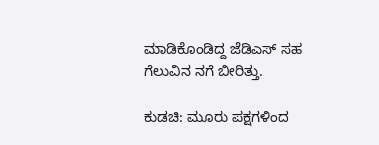ಮಾಡಿಕೊಂಡಿದ್ದ ಜೆಡಿಎಸ್ ಸಹ ಗೆಲುವಿನ ನಗೆ ಬೀರಿತ್ತು.

ಕುಡಚಿ: ಮೂರು ಪಕ್ಷಗಳಿಂದ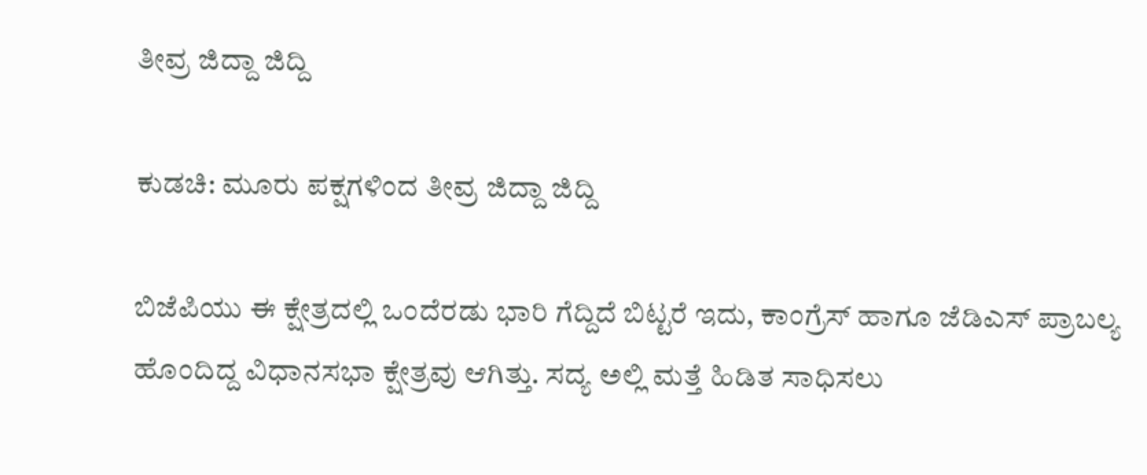ತೀವ್ರ ಜಿದ್ದಾ ಜಿದ್ದಿ

ಕುಡಚಿ: ಮೂರು ಪಕ್ಷಗಳಿಂದ ತೀವ್ರ ಜಿದ್ದಾ ಜಿದ್ದಿ

ಬಿಜೆಪಿಯು ಈ ಕ್ಷೇತ್ರದಲ್ಲಿ ಒಂದೆರಡು ಭಾರಿ ಗೆದ್ದಿದೆ ಬಿಟ್ಟರೆ ಇದು, ಕಾಂಗ್ರೆಸ್‌ ಹಾಗೂ ಜೆಡಿಎಸ್ ಪ್ರಾಬಲ್ಯ ಹೊಂದಿದ್ದ ವಿಧಾನಸಭಾ ಕ್ಷೇತ್ರವು ಆಗಿತ್ತು. ಸದ್ಯ ಅಲ್ಲಿ ಮತ್ತೆ ಹಿಡಿತ ಸಾಧಿಸಲು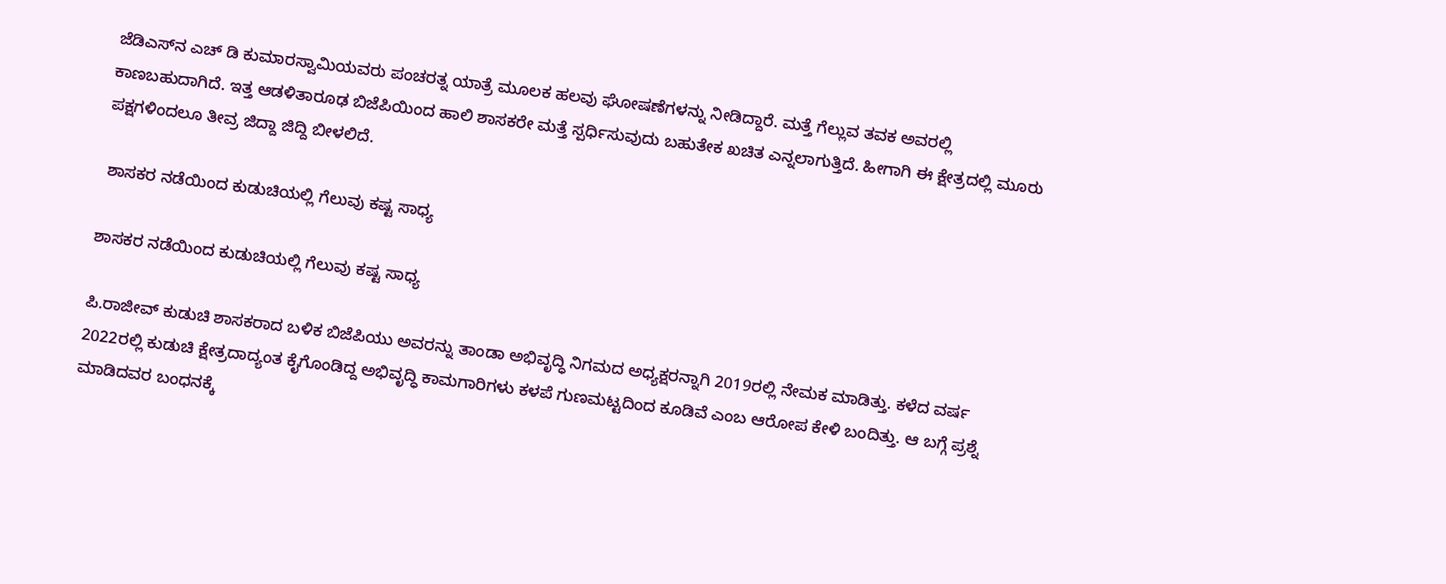ಜೆಡಿಎಸ್‌ನ ಎಚ್‌ ಡಿ ಕುಮಾರಸ್ವಾಮಿಯವರು ಪಂಚರತ್ನ ಯಾತ್ರೆ ಮೂಲಕ ಹಲವು ಘೋಷಣೆಗಳನ್ನು ನೀಡಿದ್ದಾರೆ. ಮತ್ತೆ ಗೆಲ್ಲುವ ತವಕ ಅವರಲ್ಲಿ ಕಾಣಬಹುದಾಗಿದೆ. ಇತ್ತ ಆಡಳಿತಾರೂಢ ಬಿಜೆಪಿಯಿಂದ ಹಾಲಿ ಶಾಸಕರೇ ಮತ್ತೆ ಸ್ಪರ್ಧಿಸುವುದು ಬಹುತೇಕ ಖಚಿತ ಎನ್ನಲಾಗುತ್ತಿದೆ. ಹೀಗಾಗಿ ಈ ಕ್ಷೇತ್ರದಲ್ಲಿ ಮೂರು ಪಕ್ಷಗಳಿಂದಲೂ ತೀವ್ರ ಜಿದ್ದಾ ಜಿದ್ದಿ ಬೀಳಲಿದೆ.

 ಶಾಸಕರ ನಡೆಯಿಂದ ಕುಡುಚಿಯಲ್ಲಿ ಗೆಲುವು ಕಷ್ಟ ಸಾಧ್ಯ

ಶಾಸಕರ ನಡೆಯಿಂದ ಕುಡುಚಿಯಲ್ಲಿ ಗೆಲುವು ಕಷ್ಟ ಸಾಧ್ಯ

ಪಿ.ರಾಜೀವ್ ಕುಡುಚಿ ಶಾಸಕರಾದ ಬಳಿಕ ಬಿಜೆಪಿಯು ಅವರನ್ನು ತಾಂಡಾ ಅಭಿವೃದ್ಧಿ ನಿಗಮದ ಅಧ್ಯಕ್ಷರನ್ನಾಗಿ 2019ರಲ್ಲಿ ನೇಮಕ ಮಾಡಿತ್ತು. ಕಳೆದ ವರ್ಷ 2022ರಲ್ಲಿ ಕುಡುಚಿ ಕ್ಷೇತ್ರದಾದ್ಯಂತ ಕೈಗೊಂಡಿದ್ದ ಅಭಿವೃದ್ಧಿ ಕಾಮಗಾರಿಗಳು ಕಳಪೆ ಗುಣಮಟ್ಟದಿಂದ ಕೂಡಿವೆ ಎಂಬ ಆರೋಪ ಕೇಳಿ ಬಂದಿತ್ತು. ಆ ಬಗ್ಗೆ ಪ್ರಶ್ನೆ ಮಾಡಿದವರ ಬಂಧನಕ್ಕೆ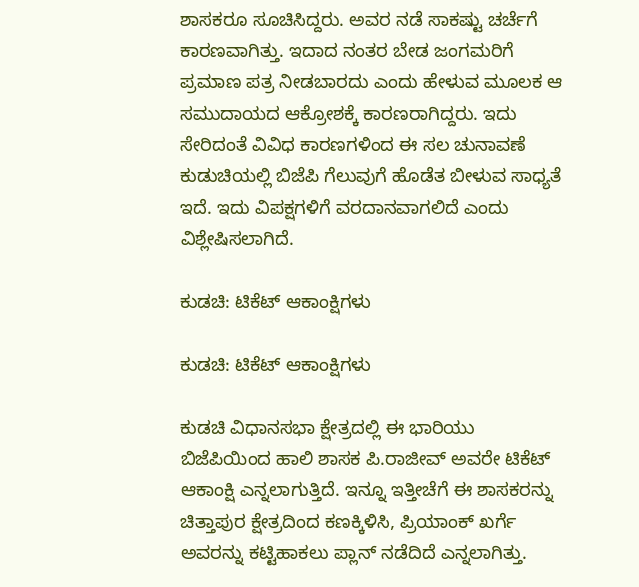ಶಾಸಕರೂ ಸೂಚಿಸಿದ್ದರು. ಅವರ ನಡೆ ಸಾಕಷ್ಟು ಚರ್ಚೆಗೆ ಕಾರಣವಾಗಿತ್ತು. ಇದಾದ ನಂತರ ಬೇಡ ಜಂಗಮರಿಗೆ ಪ್ರಮಾಣ ಪತ್ರ ನೀಡಬಾರದು ಎಂದು ಹೇಳುವ ಮೂಲಕ ಆ ಸಮುದಾಯದ ಆಕ್ರೋಶಕ್ಕೆ ಕಾರಣರಾಗಿದ್ದರು. ಇದು ಸೇರಿದಂತೆ ವಿವಿಧ ಕಾರಣಗಳಿಂದ ಈ ಸಲ ಚುನಾವಣೆ ಕುಡುಚಿಯಲ್ಲಿ ಬಿಜೆಪಿ ಗೆಲುವುಗೆ ಹೊಡೆತ ಬೀಳುವ ಸಾಧ್ಯತೆ ಇದೆ. ಇದು ವಿಪಕ್ಷಗಳಿಗೆ ವರದಾನವಾಗಲಿದೆ ಎಂದು ವಿಶ್ಲೇಷಿಸಲಾಗಿದೆ.

ಕುಡಚಿ: ಟಿಕೆಟ್ ಆಕಾಂಕ್ಷಿಗಳು

ಕುಡಚಿ: ಟಿಕೆಟ್ ಆಕಾಂಕ್ಷಿಗಳು

ಕುಡಚಿ ವಿಧಾನಸಭಾ ಕ್ಷೇತ್ರದಲ್ಲಿ ಈ ಭಾರಿಯು ಬಿಜೆಪಿಯಿಂದ ಹಾಲಿ ಶಾಸಕ ಪಿ.ರಾಜೀವ್ ಅವರೇ ಟಿಕೆಟ್ ಆಕಾಂಕ್ಷಿ ಎನ್ನಲಾಗುತ್ತಿದೆ. ಇನ್ನೂ ಇತ್ತೀಚೆಗೆ ಈ ಶಾಸಕರನ್ನು ಚಿತ್ತಾಪುರ ಕ್ಷೇತ್ರದಿಂದ ಕಣಕ್ಕಿಳಿಸಿ, ಪ್ರಿಯಾಂಕ್ ಖರ್ಗೆ ಅವರನ್ನು ಕಟ್ಟಿಹಾಕಲು ಪ್ಲಾನ್ ನಡೆದಿದೆ ಎನ್ನಲಾಗಿತ್ತು.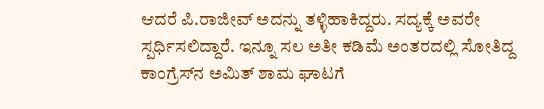ಆದರೆ ಪಿ.ರಾಜೀವ್ ಅದನ್ನು ತಳ್ಳಿಹಾಕಿದ್ದರು. ಸದ್ಯಕ್ಕೆ ಅವರೇ ಸ್ಪರ್ಧಿಸಲಿದ್ದಾರೆ. ಇನ್ನೂ ಸಲ ಅತೀ ಕಡಿಮೆ ಅಂತರದಲ್ಲಿ ಸೋತಿದ್ದ ಕಾಂಗ್ರೆಸ್‌ನ ಅಮಿತ್ ಶಾಮ ಘಾಟಗೆ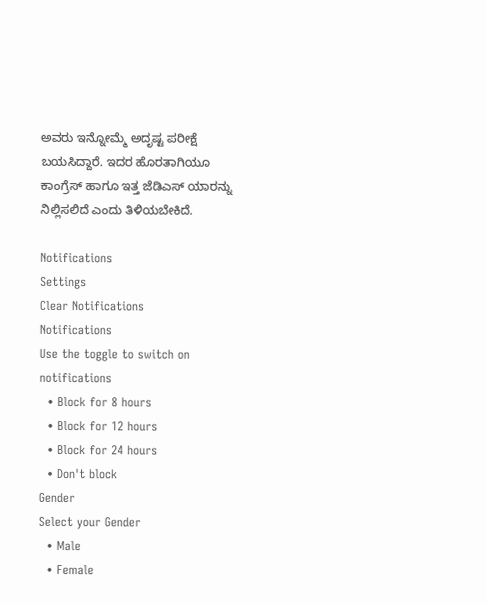ಅವರು ಇನ್ನೋಮ್ಮೆ ಅದೃಷ್ಟ ಪರೀಕ್ಷೆ ಬಯಸಿದ್ದಾರೆ. ಇದರ ಹೊರತಾಗಿಯೂ ಕಾಂಗ್ರೆಸ್‌ ಹಾಗೂ ಇತ್ತ ಜೆಡಿಎಸ್ ಯಾರನ್ನು ನಿಲ್ಲಿಸಲಿದೆ ಎಂದು ತಿಳಿಯಬೇಕಿದೆ.

Notifications
Settings
Clear Notifications
Notifications
Use the toggle to switch on notifications
  • Block for 8 hours
  • Block for 12 hours
  • Block for 24 hours
  • Don't block
Gender
Select your Gender
  • Male
  • Female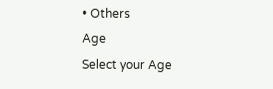• Others
Age
Select your Age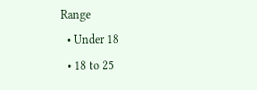Range
  • Under 18
  • 18 to 25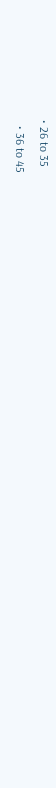• 26 to 35
  • 36 to 45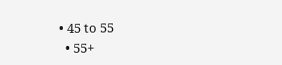• 45 to 55
  • 55+